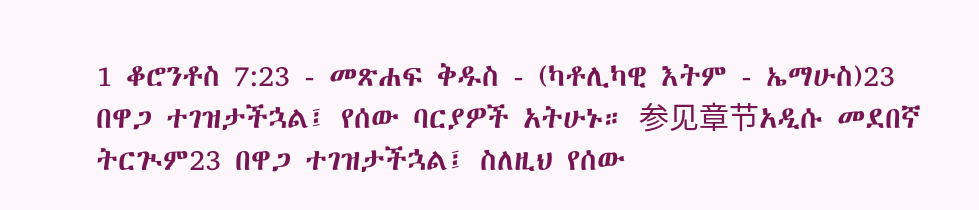1 ቆሮንቶስ 7:23 - መጽሐፍ ቅዱስ - (ካቶሊካዊ እትም - ኤማሁስ)23 በዋጋ ተገዝታችኋል፤ የሰው ባርያዎች አትሁኑ። 参见章节አዲሱ መደበኛ ትርጒም23 በዋጋ ተገዝታችኋል፤ ስለዚህ የሰው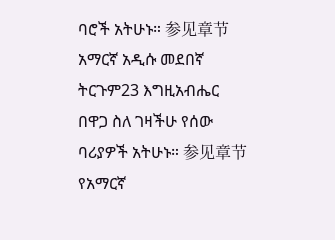ባሮች አትሁኑ። 参见章节አማርኛ አዲሱ መደበኛ ትርጉም23 እግዚአብሔር በዋጋ ስለ ገዛችሁ የሰው ባሪያዎች አትሁኑ። 参见章节የአማርኛ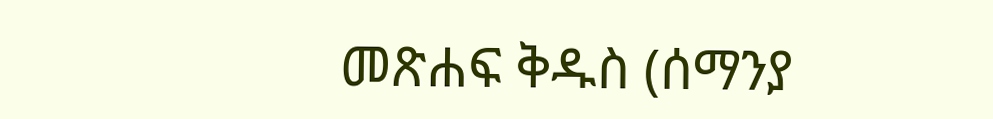መጽሐፍ ቅዱስ (ሰማንያ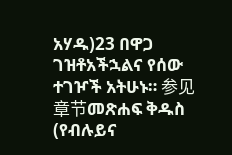አሃዱ)23 በዋጋ ገዝቶአችኋልና የሰው ተገዦች አትሁኑ። 参见章节መጽሐፍ ቅዱስ (የብሉይና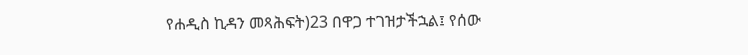የሐዲስ ኪዳን መጻሕፍት)23 በዋጋ ተገዝታችኋል፤ የሰው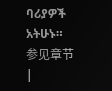ባሪያዎች አትሁኑ። 参见章节 |